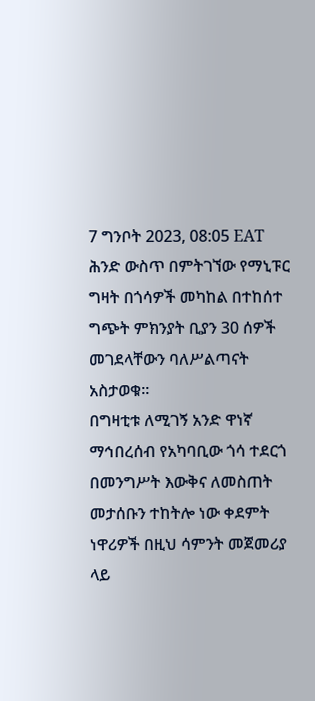7 ግንቦት 2023, 08:05 EAT
ሕንድ ውስጥ በምትገኘው የማኒፑር ግዛት በጎሳዎች መካከል በተከሰተ ግጭት ምክንያት ቢያን 30 ሰዎች መገደላቸውን ባለሥልጣናት አስታወቁ።
በግዛቲቱ ለሚገኝ አንድ ዋነኛ ማኅበረሰብ የአካባቢው ጎሳ ተደርጎ በመንግሥት እውቅና ለመስጠት መታሰቡን ተከትሎ ነው ቀደምት ነዋሪዎች በዚህ ሳምንት መጀመሪያ ላይ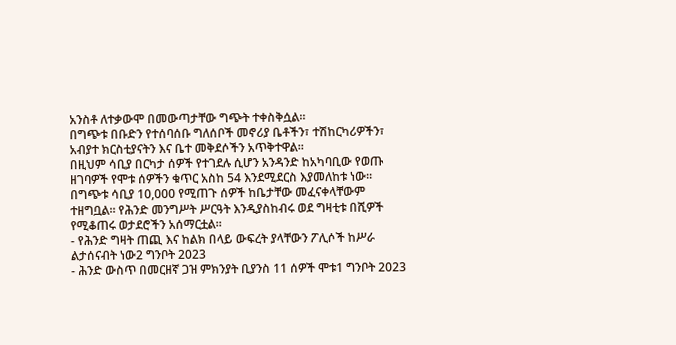አንስቶ ለተቃውሞ በመውጣታቸው ግጭት ተቀስቅሷል።
በግጭቱ በቡድን የተሰባሰቡ ግለሰቦች መኖሪያ ቤቶችን፣ ተሽከርካሪዎችን፣ አብያተ ክርስቲያናትን እና ቤተ መቅደሶችን አጥቅተዋል።
በዚህም ሳቢያ በርካታ ሰዎች የተገደሉ ሲሆን አንዳንድ ከአካባቢው የወጡ ዘገባዎች የሞቱ ሰዎችን ቁጥር አስከ 54 እንደሚደርስ እያመለከቱ ነው።
በግጭቱ ሳቢያ 10,000 የሚጠጉ ሰዎች ከቤታቸው መፈናቀላቸውም ተዘግቧል። የሕንድ መንግሥት ሥርዓት እንዲያስከብሩ ወደ ግዛቲቱ በሺዎች የሚቆጠሩ ወታደሮችን አሰማርቷል።
- የሕንድ ግዛት ጠጪ እና ከልክ በላይ ውፍረት ያላቸውን ፖሊሶች ከሥራ ልታሰናብት ነው2 ግንቦት 2023
- ሕንድ ውስጥ በመርዘኛ ጋዝ ምክንያት ቢያንስ 11 ሰዎች ሞቱ1 ግንቦት 2023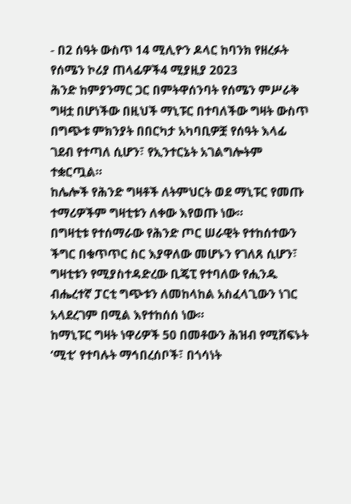- በ2 ሰዓት ውስጥ 14 ሚሊዮን ዶላር ከባንክ የዘረፉት የሰሜን ኮሪያ ጠላፊዎች4 ሚያዚያ 2023
ሕንድ ከምያንማር ጋር በምትዋሰንባት የሰሜን ምሥራቅ ግዛቷ በሆነችው በዚህች ማኒፑር በተባለችው ግዛት ውስጥ በግጭቱ ምክንያት በበርካታ አካባቢዎቿ የሰዓት እላፊ ገደብ የተጣለ ሲሆን፣ የኢንተርኔት አገልግሎትም ተቋርጧል።
ከሌሎች የሕንድ ግዛቶች ለትምህርት ወደ ማኒፑር የመጡ ተማሪዎችም ግዛቲቱን ለቀው እየወጡ ነው።
በግዛቲቱ የተሰማራው የሕንድ ጦር ሠራዊት የተከሰተውን ችግር በቁጥጥር ስር እያዋለው መሆኑን የገለጸ ሲሆን፣ ግዛቲቱን የሚያስተዳድረው ቢጄፒ የተባለው የሒንዱ ብሔረተኛ ፓርቲ ግጭቱን ለመከላከል አስፈላጊውን ነገር አላደረገም በሚል እየተከሰሰ ነው።
ከማኒፑር ግዛት ነዋሪዎች 50 በመቶውን ሕዝብ የሚሸፍኑት ‘ሚቲ’ የተባሉት ማኅበረሰቦች፣ በጎሳነት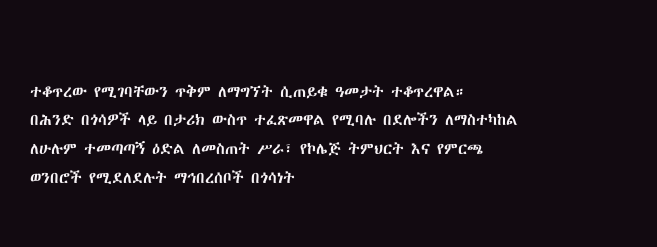ተቆጥረው የሚገባቸውን ጥቅም ለማግኘት ሲጠይቁ ዓመታት ተቆጥረዋል።
በሕንድ በጎሳዎች ላይ በታሪክ ውስጥ ተፈጽመዋል የሚባሉ በደሎችን ለማስተካከል ለሁሉም ተመጣጣኝ ዕድል ለመስጠት ሥራ፣ የኮሌጅ ትምህርት እና የምርጫ ወንበሮች የሚደለደሉት ማኅበረሰቦች በጎሳነት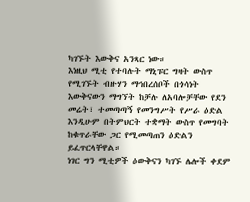ካገኙት እውቅና አንጻር ነው።
እነዚህ ሚቲ የተባሉት ማኒፑር ግዛት ውስጥ የሚገኙት ብዙሃን ማኅበረሰቦች በጎሳነት እውቅናውን ማግኘት ከቻሉ ለአባሎቻቸው የደን መሬት፣ ተመጣጣኝ የመንግሥት የሥራ ዕድል እንዲሁም በትምህርት ተቋማት ውስጥ የመግባት ከቁጥራቸው ጋር የሚመጣጠን ዕድልን ይፈጥርላቸዋል።
ነገር ግን ሚቲዎች ዕውቅናን ካገኙ ሌሎች ቀደም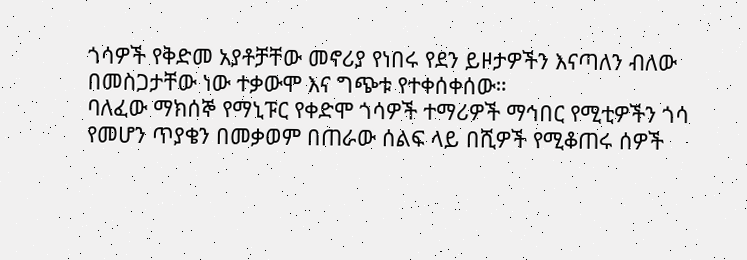ጎሳዎች የቅድመ አያቶቻቸው መኖሪያ የነበሩ የደን ይዞታዎችን እናጣለን ብለው በመስጋታቸው ነው ተቃውሞ እና ግጭቱ የተቀሰቀሰው።
ባለፈው ማክሰኞ የማኒፑር የቀድሞ ጎሳዎች ተማሪዎች ማኅበር የሚቲዎችን ጎሳ የመሆን ጥያቄን በመቃወም በጠራው ሰልፍ ላይ በሺዎች የሚቆጠሩ ሰዎች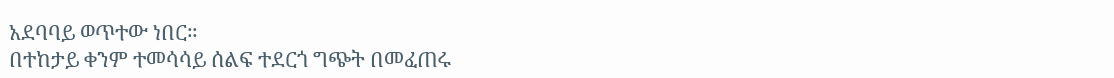አደባባይ ወጥተው ነበር።
በተከታይ ቀንም ተመሳሳይ ሰልፍ ተደርጎ ግጭት በመፈጠሩ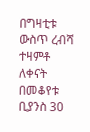በግዛቲቱ ውስጥ ረብሻ ተዛምቶ ለቀናት በመቆየቱ ቢያንስ 30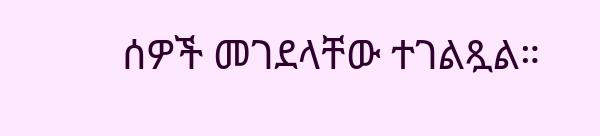ሰዎች መገደላቸው ተገልጿል።